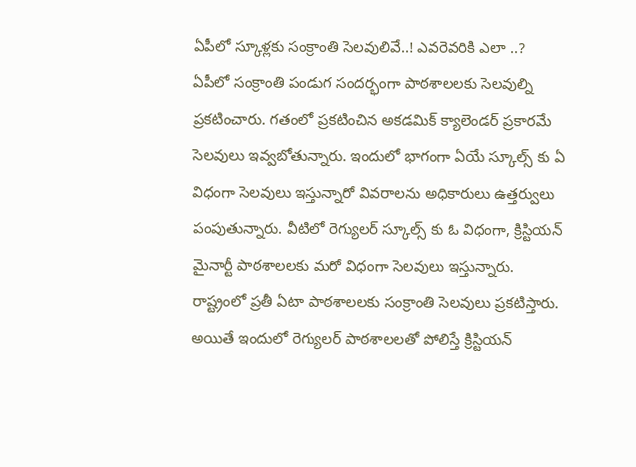ఏపీలో స్కూళ్లకు సంక్రాంతి సెలవులివే..! ఎవరెవరికి ఎలా ..?
ఏపీలో సంక్రాంతి పండుగ సందర్భంగా పాఠశాలలకు సెలవుల్ని ప్రకటించారు. గతంలో ప్రకటించిన అకడమిక్ క్యాలెండర్ ప్రకారమే సెలవులు ఇవ్వబోతున్నారు. ఇందులో భాగంగా ఏయే స్కూల్స్ కు ఏ విధంగా సెలవులు ఇస్తున్నారో వివరాలను అధికారులు ఉత్తర్వులు పంపుతున్నారు. వీటిలో రెగ్యులర్ స్కూల్స్ కు ఓ విధంగా, క్రిస్టియన్ మైనార్టీ పాఠశాలలకు మరో విధంగా సెలవులు ఇస్తున్నారు.
రాష్ట్రంలో ప్రతీ ఏటా పాఠశాలలకు సంక్రాంతి సెలవులు ప్రకటిస్తారు. అయితే ఇందులో రెగ్యులర్ పాఠశాలలతో పోలిస్తే క్రిస్టియన్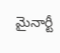మైనార్టీ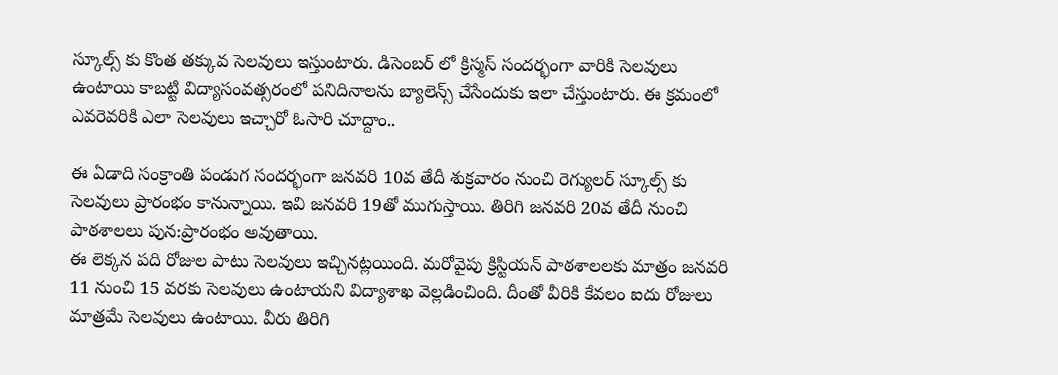స్కూల్స్ కు కొంత తక్కువ సెలవులు ఇస్తుంటారు. డిసెంబర్ లో క్రిస్మస్ సందర్భంగా వారికి సెలవులు ఉంటాయి కాబట్టి విద్యాసంవత్సరంలో పనిదినాలను బ్యాలెన్స్ చేసేందుకు ఇలా చేస్తుంటారు. ఈ క్రమంలో ఎవరెవరికి ఎలా సెలవులు ఇచ్చారో ఓసారి చూద్దాం..

ఈ ఏడాది సంక్రాంతి పండుగ సందర్భంగా జనవరి 10వ తేదీ శుక్రవారం నుంచి రెగ్యులర్ స్కూల్స్ కు సెలవులు ప్రారంభం కానున్నాయి. ఇవి జనవరి 19తో ముగుస్తాయి. తిరిగి జనవరి 20వ తేదీ నుంచి పాఠశాలలు పున:ప్రారంభం అవుతాయి.
ఈ లెక్కన పది రోజుల పాటు సెలవులు ఇచ్చినట్లయింది. మరోవైపు క్రిస్టియన్ పాఠశాలలకు మాత్రం జనవరి 11 నుంచి 15 వరకు సెలవులు ఉంటాయని విద్యాశాఖ వెల్లడించింది. దీంతో వీరికి కేవలం ఐదు రోజులు మాత్రమే సెలవులు ఉంటాయి. వీరు తిరిగి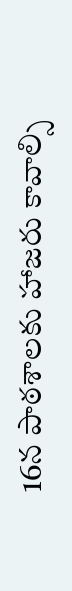16న పాఠశాలకు హాజరు కావాల్సి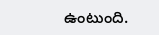ఉంటుంది.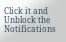Click it and Unblock the Notifications